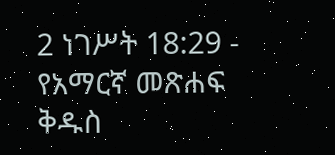2 ነገሥት 18:29 - የአማርኛ መጽሐፍ ቅዱስ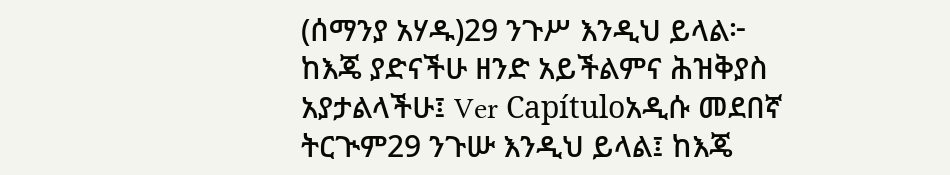(ሰማንያ አሃዱ)29 ንጉሥ እንዲህ ይላል፦ ከእጄ ያድናችሁ ዘንድ አይችልምና ሕዝቅያስ አያታልላችሁ፤ Ver Capítuloአዲሱ መደበኛ ትርጒም29 ንጉሡ እንዲህ ይላል፤ ከእጄ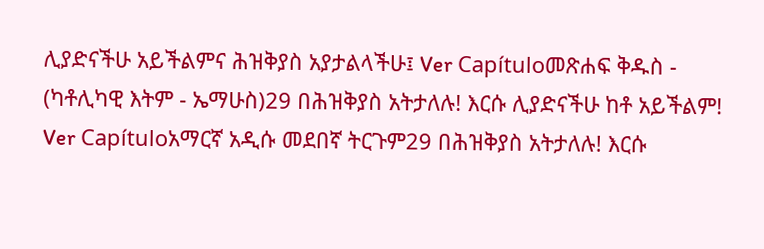ሊያድናችሁ አይችልምና ሕዝቅያስ አያታልላችሁ፤ Ver Capítuloመጽሐፍ ቅዱስ - (ካቶሊካዊ እትም - ኤማሁስ)29 በሕዝቅያስ አትታለሉ! እርሱ ሊያድናችሁ ከቶ አይችልም! Ver Capítuloአማርኛ አዲሱ መደበኛ ትርጉም29 በሕዝቅያስ አትታለሉ! እርሱ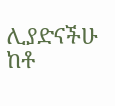ሊያድናችሁ ከቶ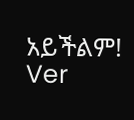አይችልም! Ver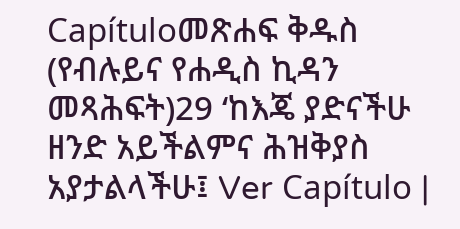Capítuloመጽሐፍ ቅዱስ (የብሉይና የሐዲስ ኪዳን መጻሕፍት)29 ‘ከእጄ ያድናችሁ ዘንድ አይችልምና ሕዝቅያስ አያታልላችሁ፤ Ver Capítulo |